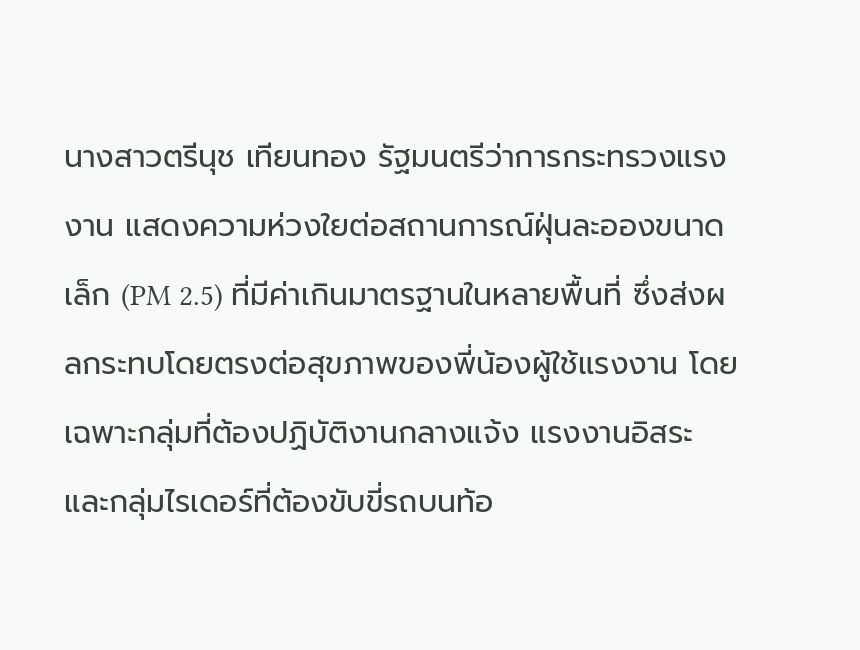นางสาวตรีนุช เทียนทอง รัฐมนตรีว่าการกระทรวงแรงงาน แสดงความห่วงใยต่อสถานการณ์ฝุ่นละอองขนาดเล็ก (PM 2.5) ที่มีค่าเกินมาตรฐานในหลายพื้นที่ ซึ่งส่งผลกระทบโดยตรงต่อสุขภาพของพี่น้องผู้ใช้แรงงาน โดยเฉพาะกลุ่มที่ต้องปฏิบัติงานกลางแจ้ง แรงงานอิสระ และกลุ่มไรเดอร์ที่ต้องขับขี่รถบนท้อ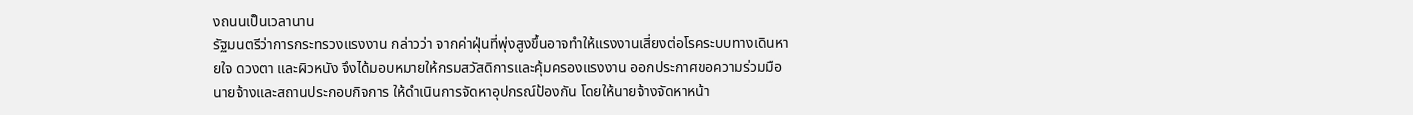งถนนเป็นเวลานาน
รัฐมนตรีว่าการกระทรวงแรงงาน กล่าวว่า จากค่าฝุ่นที่พุ่งสูงขึ้นอาจทำให้แรงงานเสี่ยงต่อโรคระบบทางเดินหายใจ ดวงตา และผิวหนัง จึงได้มอบหมายให้กรมสวัสดิการและคุ้มครองแรงงาน ออกประกาศขอความร่วมมือนายจ้างและสถานประกอบกิจการ ให้ดำเนินการจัดหาอุปกรณ์ป้องกัน โดยให้นายจ้างจัดหาหน้า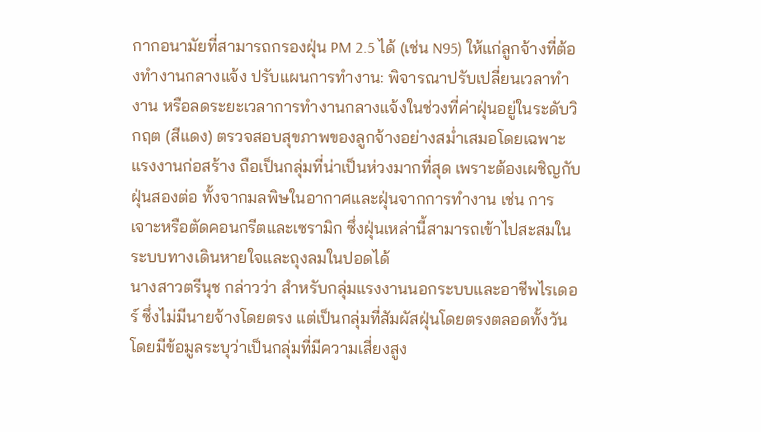กากอนามัยที่สามารถกรองฝุ่น PM 2.5 ได้ (เช่น N95) ให้แก่ลูกจ้างที่ต้องทำงานกลางแจ้ง ปรับแผนการทำงาน: พิจารณาปรับเปลี่ยนเวลาทำงาน หรือลดระยะเวลาการทำงานกลางแจ้งในช่วงที่ค่าฝุ่นอยู่ในระดับวิกฤต (สีแดง) ตรวจสอบสุขภาพของลูกจ้างอย่างสม่ำเสมอโดยเฉพาะแรงงานก่อสร้าง ถือเป็นกลุ่มที่น่าเป็นห่วงมากที่สุด เพราะต้องเผชิญกับฝุ่นสองต่อ ทั้งจากมลพิษในอากาศและฝุ่นจากการทำงาน เช่น การเจาะหรือตัดคอนกรีตและเซรามิก ซึ่งฝุ่นเหล่านี้สามารถเข้าไปสะสมในระบบทางเดินหายใจและถุงลมในปอดได้
นางสาวตรีนุช กล่าวว่า สำหรับกลุ่มแรงงานนอกระบบและอาชีพไรเดอร์ ซึ่งไม่มีนายจ้างโดยตรง แต่เป็นกลุ่มที่สัมผัสฝุ่นโดยตรงตลอดทั้งวัน โดยมีข้อมูลระบุว่าเป็นกลุ่มที่มีความเสี่ยงสูง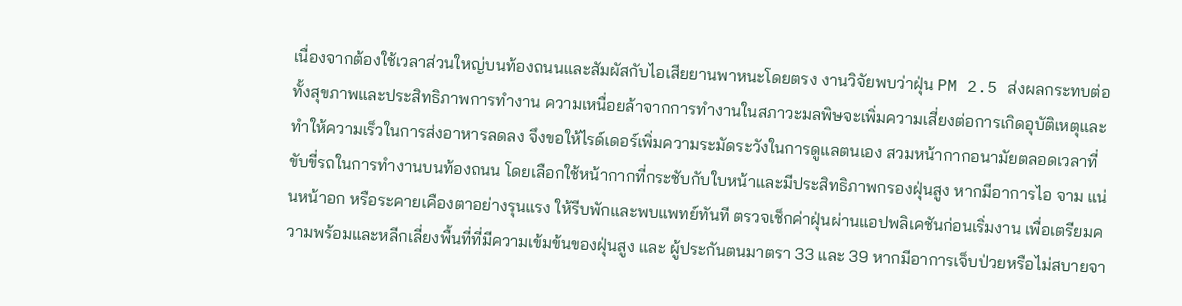เนื่องจากต้องใช้เวลาส่วนใหญ่บนท้องถนนและสัมผัสกับไอเสียยานพาหนะโดยตรง งานวิจัยพบว่าฝุ่น PM 2.5 ส่งผลกระทบต่อทั้งสุขภาพและประสิทธิภาพการทำงาน ความเหนื่อยล้าจากการทำงานในสภาวะมลพิษจะเพิ่มความเสี่ยงต่อการเกิดอุบัติเหตุและทำให้ความเร็วในการส่งอาหารลดลง จึงขอให้ไรด์เดอร์เพิ่มความระมัดระวังในการดูแลตนเอง สวมหน้ากากอนามัยตลอดเวลาที่ขับขี่รถในการทำงานบนท้องถนน โดยเลือกใช้หน้ากากที่กระชับกับใบหน้าและมีประสิทธิภาพกรองฝุ่นสูง หากมีอาการไอ จาม แน่นหน้าอก หรือระคายเคืองตาอย่างรุนแรง ให้รีบพักและพบแพทย์ทันที ตรวจเช็กค่าฝุ่นผ่านแอปพลิเคชันก่อนเริ่มงาน เพื่อเตรียมความพร้อมและหลีกเลี่ยงพื้นที่ที่มีความเข้มข้นของฝุ่นสูง และ ผู้ประกันตนมาตรา 33 และ 39 หากมีอาการเจ็บป่วยหรือไม่สบายจา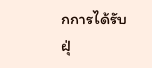กการได้รับฝุ่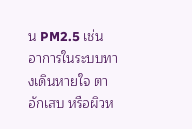น PM2.5 เช่น อาการในระบบทางเดินหายใจ ตาอักเสบ หรือผิวห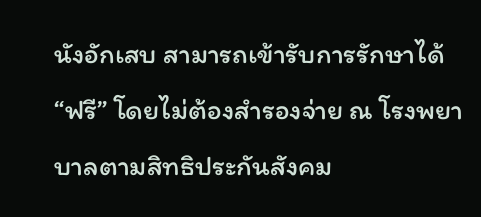นังอักเสบ สามารถเข้ารับการรักษาได้ “ฟรี” โดยไม่ต้องสำรองจ่าย ณ โรงพยาบาลตามสิทธิประกันสังคม